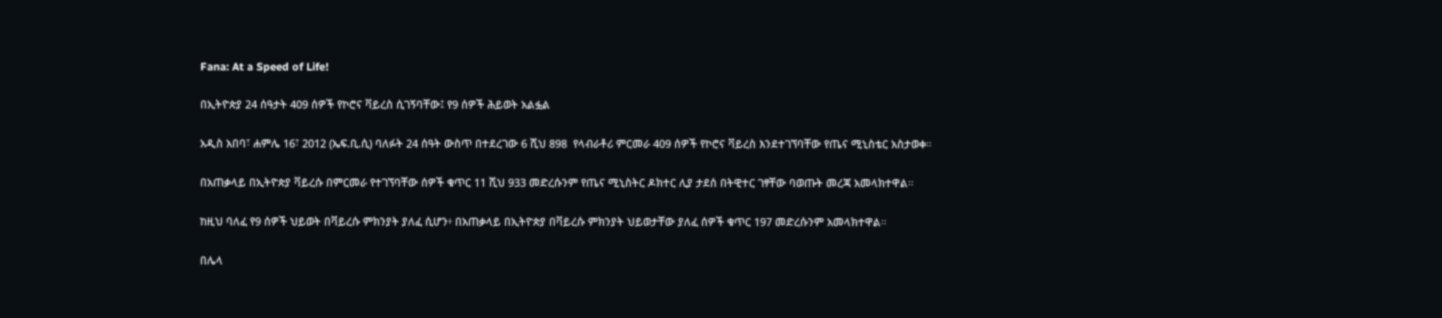Fana: At a Speed of Life!

በኢትዮጵያ 24 ሰዓታት 409 ሰዎች የኮሮና ቫይረስ ሲገኝባቸው፤ የ9 ሰዎች ሕይወት አልፏል

አዲስ አበባ፣ ሐምሌ 16፣ 2012 (ኤፍ.ቢ.ሲ) ባለፉት 24 ሰዓት ውስጥ በተደረገው 6 ሺህ 898  የላብራቶሪ ምርመራ 409 ሰዎች የኮሮና ቫይረስ እንደተገኘባቸው የጤና ሚኒስቴር አስታወቀ።

በአጠቃላይ በኢትዮጵያ ቫይረሱ በምርመራ የተገኘባቸው ሰዎች ቁጥር 11 ሺህ 933 መድረሱንም የጤና ሚኒስትር ዶክተር ሊያ ታደሰ በትዊተር ገፃቸው ባወጡት መረጃ አመላክተዋል።

ከዚህ ባለፈ የ9 ሰዎች ህይወት በቫይረሱ ምክንያት ያለፈ ሲሆን፥ በአጠቃላይ በኢትዮጵያ በቫይረሱ ምክንያት ህይወታቸው ያለፈ ሰዎች ቁጥር 197 መድረሱንም አመላክተዋል።

በሌላ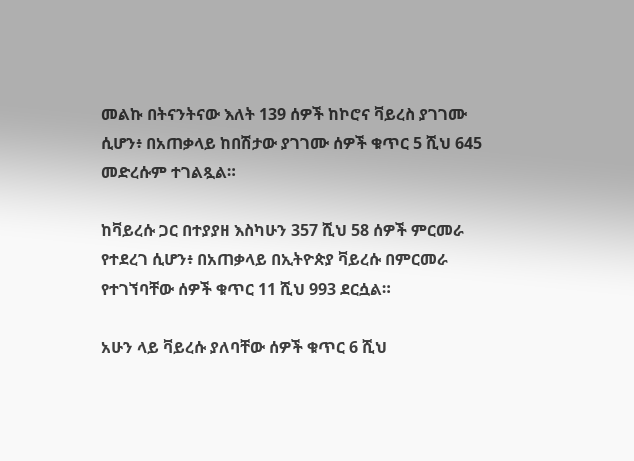መልኩ በትናንትናው እለት 139 ሰዎች ከኮሮና ቫይረስ ያገገሙ ሲሆን፥ በአጠቃላይ ከበሽታው ያገገሙ ሰዎች ቁጥር 5 ሺህ 645 መድረሱም ተገልጿል።

ከቫይረሱ ጋር በተያያዘ እስካሁን 357 ሺህ 58 ሰዎች ምርመራ የተደረገ ሲሆን፥ በአጠቃላይ በኢትዮጵያ ቫይረሱ በምርመራ የተገኘባቸው ሰዎች ቁጥር 11 ሺህ 993 ደርሷል።

አሁን ላይ ቫይረሱ ያለባቸው ሰዎች ቁጥር 6 ሺህ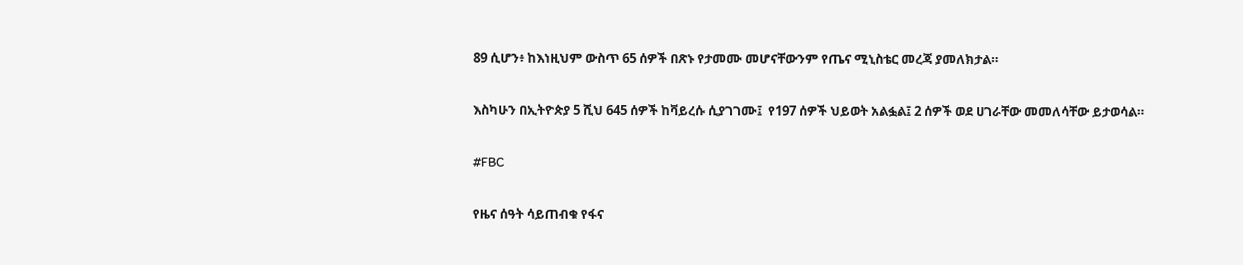89 ሲሆን፥ ከእነዚህም ውስጥ 65 ሰዎች በጽኑ የታመሙ መሆናቸውንም የጤና ሚኒስቴር መረጃ ያመለክታል።

እስካሁን በኢትዮጵያ 5 ሺህ 645 ሰዎች ከቫይረሱ ሲያገገሙ፤  የ197 ሰዎች ህይወት አልፏል፤ 2 ሰዎች ወደ ሀገራቸው መመለሳቸው ይታወሳል።

#FBC

የዜና ሰዓት ሳይጠብቁ የፋና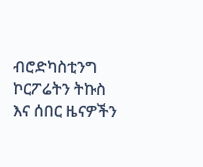ብሮድካስቲንግ ኮርፖሬትን ትኩስ እና ሰበር ዜናዎችን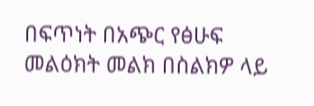በፍጥነት በአጭር የፅሁፍ መልዕክት መልክ በስልክዎ ላይ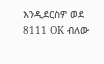እንዲደርስዎ ወደ 8111 OK ብለው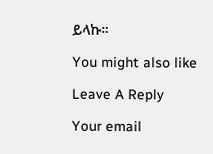ይላኩ።

You might also like

Leave A Reply

Your email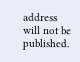address will not be published.